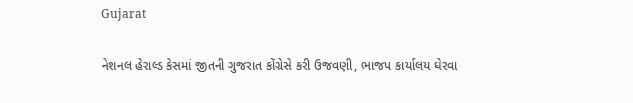Gujarat

નેશનલ હેરાલ્ડ કેસમાં જીતની ગુજરાત કોંગ્રેસે કરી ઉજવણી, ભાજપ કાર્યાલય ઘેરવા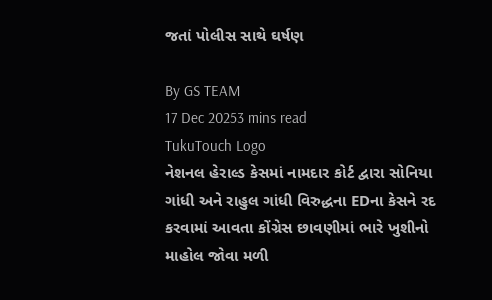જતાં પોલીસ સાથે ઘર્ષણ

By GS TEAM
17 Dec 20253 mins read
TukuTouch Logo
નેશનલ હેરાલ્ડ કેસમાં નામદાર કોર્ટ દ્વારા સોનિયા ગાંધી અને રાહુલ ગાંધી વિરુદ્ધના EDના કેસને રદ કરવામાં આવતા કોંગ્રેસ છાવણીમાં ભારે ખુશીનો માહોલ જોવા મળી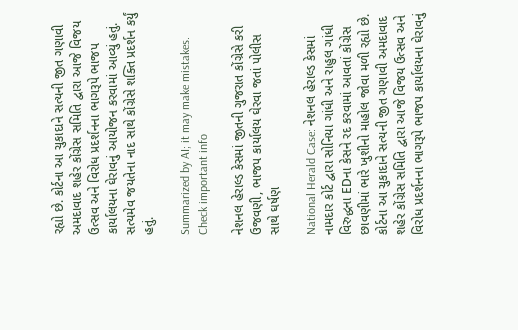રહ્યો છે. કોર્ટના આ ચુકાદાને સત્યની જીત ગણાવી અમદાવાદ શહેર કોંગ્રેસ સમિતિ દ્વારા આજે વિજય ઉત્સવ અને વિરોધ પ્રદર્શનના ભાગરૂપે ભાજપ કાર્યાલયના ઘેરાવનું આયોજન કરવામાં આવ્યું હતું. સત્યમેવ જયતેના નાદ સાથે કોંગ્રેસે શક્તિ પ્રદર્શન કર્યું હતું.

Summarized by AI; it may make mistakes. Check important info

નેશનલ હેરાલ્ડ કેસમાં જીતની ગુજરાત કોંગ્રેસે કરી ઉજવણી, ભાજપ કાર્યાલય ઘેરવા જતાં પોલીસ સાથે ઘર્ષણ

National Herald Case: નેશનલ હેરાલ્ડ કેસમાં નામદાર કોર્ટ દ્વારા સોનિયા ગાંધી અને રાહુલ ગાંધી વિરુદ્ધના EDના કેસને રદ કરવામાં આવતાં કોંગ્રેસ છાવણીમાં ભારે ખુશીનો માહોલ જોવા મળી રહ્યો છે. કોર્ટના આ ચુકાદાને સત્યની જીત ગણાવી અમદાવાદ શહેર કોંગ્રેસ સમિતિ દ્વારા આજે વિજય ઉત્સવ અને વિરોધ પ્રદર્શનના ભાગરૂપે ભાજપ કાર્યાલયના ઘેરાવનું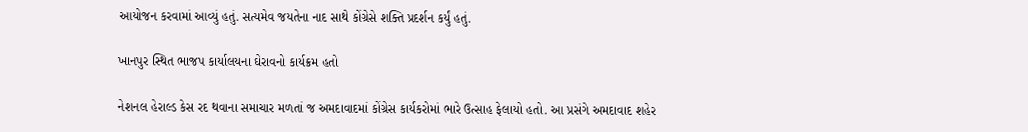આયોજન કરવામાં આવ્યું હતું. સત્યમેવ જયતેના નાદ સાથે કોંગ્રેસે શક્તિ પ્રદર્શન કર્યું હતું.

ખાનપુર સ્થિત ભાજપ કાર્યાલયના ઘેરાવનો કાર્યક્રમ હતો

નેશનલ હેરાલ્ડ કેસ રદ થવાના સમાચાર મળતાં જ અમદાવાદમાં કોંગ્રેસ કાર્યકરોમાં ભારે ઉત્સાહ ફેલાયો હતો. આ પ્રસંગે અમદાવાદ શહેર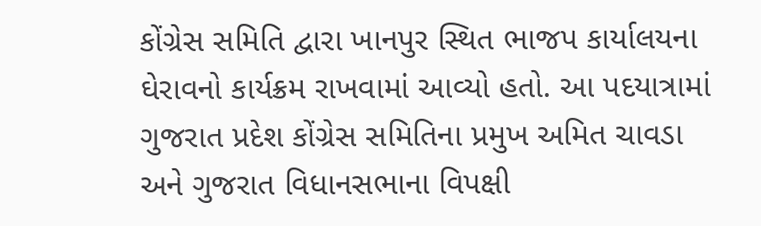કોંગ્રેસ સમિતિ દ્વારા ખાનપુર સ્થિત ભાજપ કાર્યાલયના ઘેરાવનો કાર્યક્રમ રાખવામાં આવ્યો હતો. આ પદયાત્રામાં ગુજરાત પ્રદેશ કોંગ્રેસ સમિતિના પ્રમુખ અમિત ચાવડા અને ગુજરાત વિધાનસભાના વિપક્ષી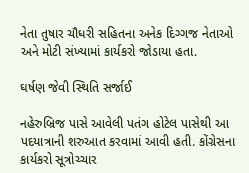નેતા તુષાર ચૌધરી સહિતના અનેક દિગ્ગજ નેતાઓ અને મોટી સંખ્યામાં કાર્યકરો જોડાયા હતા.

ઘર્ષણ જેવી સ્થિતિ સર્જાઈ

નહેરુબ્રિજ પાસે આવેલી પતંગ હોટેલ પાસેથી આ પદયાત્રાની શરુઆત કરવામાં આવી હતી. કોંગ્રેસના કાર્યકરો સૂત્રોચ્ચાર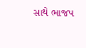સાથે ભાજપ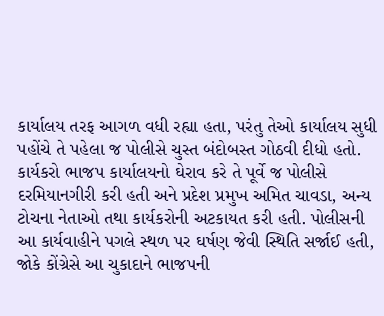કાર્યાલય તરફ આગળ વધી રહ્યા હતા, પરંતુ તેઓ કાર્યાલય સુધી પહોંચે તે પહેલા જ પોલીસે ચુસ્ત બંદોબસ્ત ગોઠવી દીધો હતો. કાર્યકરો ભાજપ કાર્યાલયનો ઘેરાવ કરે તે પૂર્વે જ પોલીસે દરમિયાનગીરી કરી હતી અને પ્રદેશ પ્રમુખ અમિત ચાવડા, અન્ય ટોચના નેતાઓ તથા કાર્યકરોની અટકાયત કરી હતી. પોલીસની આ કાર્યવાહીને પગલે સ્થળ પર ઘર્ષણ જેવી સ્થિતિ સર્જાઈ હતી, જોકે કોંગ્રેસે આ ચુકાદાને ભાજપની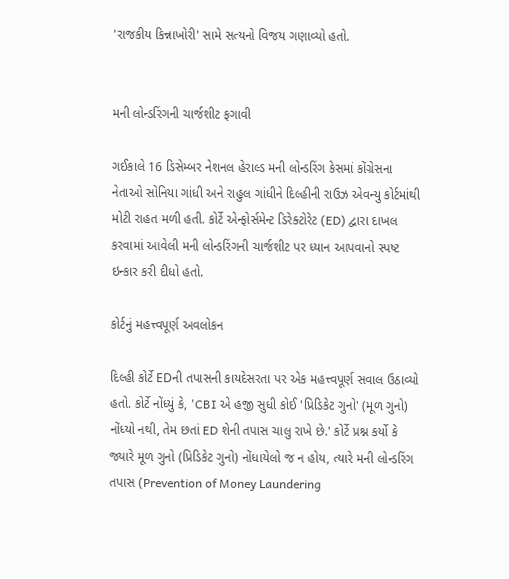'રાજકીય કિન્નાખોરી' સામે સત્યનો વિજય ગણાવ્યો હતો.


મની લોન્ડરિંગની ચાર્જશીટ ફગાવી

ગઈકાલે 16 ડિસેમ્બર નેશનલ હેરાલ્ડ મની લોન્ડરિંગ કેસમાં કોંગ્રેસના નેતાઓ સોનિયા ગાંધી અને રાહુલ ગાંધીને દિલ્હીની રાઉઝ એવન્યુ કોર્ટમાંથી મોટી રાહત મળી હતી. કોર્ટે એન્ફોર્સમેન્ટ ડિરેક્ટોરેટ (ED) દ્વારા દાખલ કરવામાં આવેલી મની લોન્ડરિંગની ચાર્જશીટ પર ધ્યાન આપવાનો સ્પષ્ટ ઇન્કાર કરી દીધો હતો.

કોર્ટનું મહત્ત્વપૂર્ણ અવલોકન

દિલ્હી કોર્ટે EDની તપાસની કાયદેસરતા પર એક મહત્ત્વપૂર્ણ સવાલ ઉઠાવ્યો હતો. કોર્ટે નોંધ્યું કે, 'CBI એ હજી સુધી કોઈ 'પ્રિડિકેટ ગુનો' (મૂળ ગુનો) નોંધ્યો નથી, તેમ છતાં ED શેની તપાસ ચાલુ રાખે છે.' કોર્ટે પ્રશ્ન કર્યો કે જ્યારે મૂળ ગુનો (પ્રિડિકેટ ગુનો) નોંધાયેલો જ ન હોય, ત્યારે મની લોન્ડરિંગ તપાસ (Prevention of Money Laundering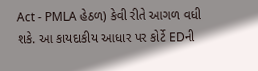Act - PMLA હેઠળ) કેવી રીતે આગળ વધી શકે. આ કાયદાકીય આધાર પર કોર્ટે EDની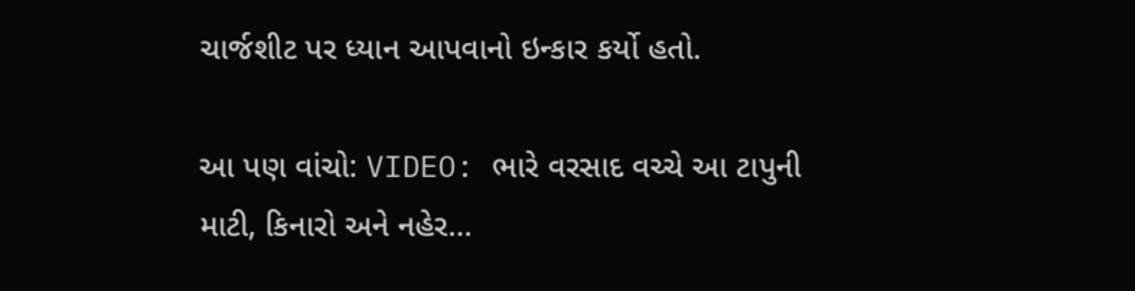ચાર્જશીટ પર ધ્યાન આપવાનો ઇન્કાર કર્યો હતો.

આ પણ વાંચો: VIDEO: ભારે વરસાદ વચ્ચે આ ટાપુની માટી, કિનારો અને નહેર...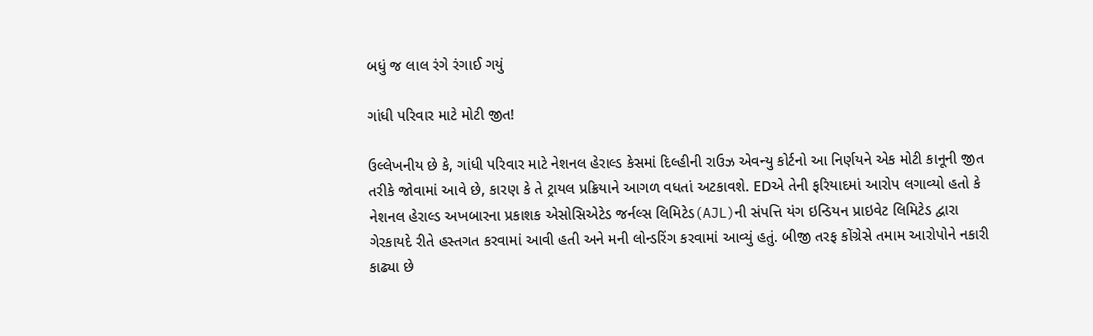બધું જ લાલ રંગે રંગાઈ ગયું

ગાંધી પરિવાર માટે મોટી જીત!

ઉલ્લેખનીય છે કે, ગાંધી પરિવાર માટે નેશનલ હેરાલ્ડ કેસમાં દિલ્હીની રાઉઝ એવન્યુ કોર્ટનો આ નિર્ણયને એક મોટી કાનૂની જીત તરીકે જોવામાં આવે છે, કારણ કે તે ટ્રાયલ પ્રક્રિયાને આગળ વધતાં અટકાવશે. EDએ તેની ફરિયાદમાં આરોપ લગાવ્યો હતો કે નેશનલ હેરાલ્ડ અખબારના પ્રકાશક એસોસિએટેડ જર્નલ્સ લિમિટેડ(AJL)ની સંપત્તિ યંગ ઇન્ડિયન પ્રાઇવેટ લિમિટેડ દ્વારા ગેરકાયદે રીતે હસ્તગત કરવામાં આવી હતી અને મની લોન્ડરિંગ કરવામાં આવ્યું હતું. બીજી તરફ કોંગ્રેસે તમામ આરોપોને નકારી કાઢ્યા છે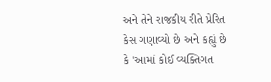અને તેને રાજકીય રીતે પ્રેરિત કેસ ગણાવ્યો છે અને કહ્યું છે કે 'આમાં કોઈ વ્યક્તિગત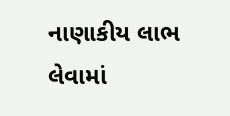નાણાકીય લાભ લેવામાં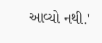આવ્યો નથી.'